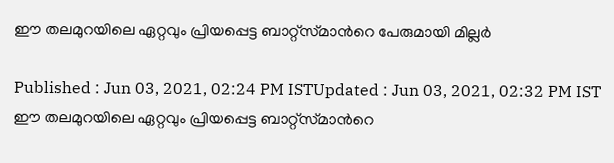ഈ തലമുറയിലെ ഏറ്റവും പ്രിയപ്പെട്ട ബാറ്റ്സ്‌മാന്‍റെ പേരുമായി മില്ലര്‍

Published : Jun 03, 2021, 02:24 PM ISTUpdated : Jun 03, 2021, 02:32 PM IST
ഈ തലമുറയിലെ ഏറ്റവും പ്രിയപ്പെട്ട ബാറ്റ്സ്‌മാന്‍റെ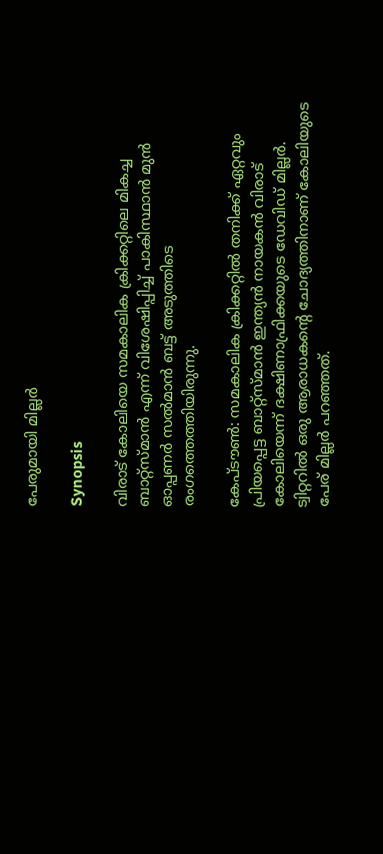പേരുമായി മില്ലര്‍

Synopsis

വിരാട് കോലിയെ സമകാലിക ക്രിക്കറ്റിലെ മികച്ച ബാറ്റ്സ്‌മാന്‍ എന്ന് വിശേഷിപ്പിച്ച് പാകിസ്ഥാന്‍ മുന്‍ ഓപ്പണര്‍ സല്‍മാന്‍ ബട്ട് അടുത്തിടെ രംഗത്തെത്തിയിരുന്നു.

കേപ്‌ടൗണ്‍: സമകാലിക ക്രിക്കറ്റില്‍ തനിക്ക് ഏറ്റവും പ്രിയപ്പെട്ട ബാറ്റ്സ്‌മാന്‍ ഇന്ത്യന്‍ നായകന്‍ വിരാട് കോലിയെന്ന് ദക്ഷിണാഫ്രിക്കയുടെ ഡേവിഡ് മില്ലര്‍. ട്വിറ്ററില്‍ ഒരു ആരാധകന്‍റെ ചോദ്യത്തിനാണ് കോലിയുടെ പേര് മില്ലര്‍ പറഞ്ഞത്.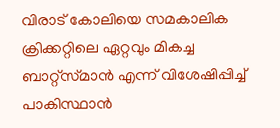വിരാട് കോലിയെ സമകാലിക ക്രിക്കറ്റിലെ ഏറ്റവും മികച്ച ബാറ്റ്സ്‌മാന്‍ എന്ന് വിശേഷിപ്പിച്ച് പാകിസ്ഥാന്‍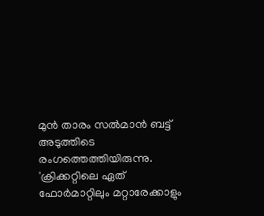മുന്‍ താരം സല്‍മാന്‍ ബട്ട് അടുത്തിടെ രംഗത്തെത്തിയിരുന്നു. 'ക്രിക്കറ്റിലെ ഏത് ഫോര്‍മാറ്റിലും മറ്റാരേക്കാളും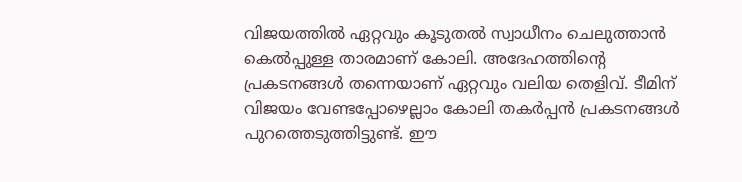വിജയത്തില്‍ ഏറ്റവും കൂടുതല്‍ സ്വാധീനം ചെലുത്താന്‍ കെല്‍പ്പുള്ള താരമാണ് കോലി. അദേഹത്തിന്റെ പ്രകടനങ്ങള്‍ തന്നെയാണ് ഏറ്റവും വലിയ തെളിവ്. ടീമിന് വിജയം വേണ്ടപ്പോഴെല്ലാം കോലി തകര്‍പ്പന്‍ പ്രകടനങ്ങള്‍ പുറത്തെടുത്തിട്ടുണ്ട്. ഈ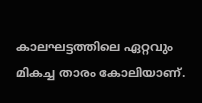കാലഘട്ടത്തിലെ ഏറ്റവും മികച്ച താരം കോലിയാണ്.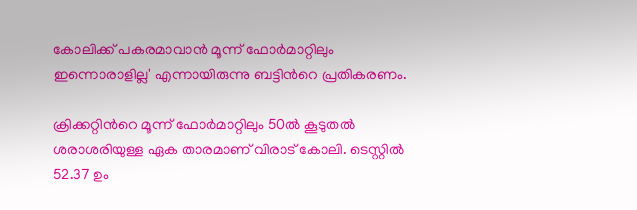കോലിക്ക് പകരമാവാന്‍ മൂന്ന് ഫോര്‍മാറ്റിലും ഇന്നൊരാളില്ല' എന്നായിരുന്നു ബട്ടിന്‍റെ പ്രതികരണം.

ക്രിക്കറ്റിന്‍റെ മൂന്ന് ഫോര്‍മാറ്റിലും 50ല്‍ കൂടുതല്‍ ശരാശരിയുള്ള ഏക താരമാണ് വിരാട് കോലി. ടെസ്റ്റില്‍ 52.37 ഉം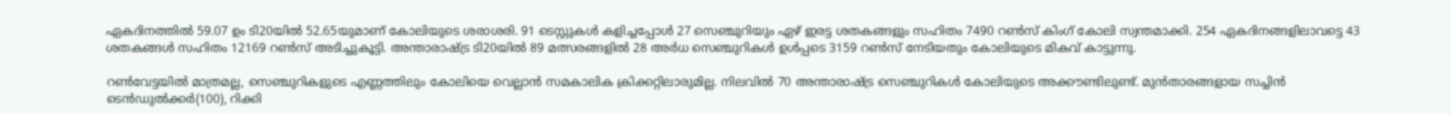ഏകദിനത്തില്‍ 59.07 ഉം ടി20യില്‍ 52.65യുമാണ് കോലിയുടെ ശരാശരി. 91 ടെസ്റ്റുകള്‍ കളിച്ചപ്പോള്‍ 27 സെഞ്ചുറിയും ഏഴ് ഇരട്ട ശതകങ്ങളും സഹിതം 7490 റണ്‍സ് കിംഗ് കോലി സ്വന്തമാക്കി. 254 ഏകദിനങ്ങളിലാവട്ടെ 43 ശതകങ്ങള്‍ സഹിതം 12169 റണ്‍സ് അടിച്ചുകൂട്ടി. അന്താരാഷ്‌ട്ര ടി20യില്‍ 89 മത്സരങ്ങളില്‍ 28 അര്‍ധ സെഞ്ചുറികള്‍ ഉള്‍പ്പടെ 3159 റണ്‍സ് നേടിയതും കോലിയുടെ മികവ് കാട്ടുന്നു.

റണ്‍വേട്ടയില്‍ മാത്രമല്ല, സെഞ്ചുറികളുടെ എണ്ണത്തിലും കോലിയെ വെല്ലാന്‍ സമകാലിക ക്രിക്കറ്റിലാരുമില്ല. നിലവില്‍ 70 അന്താരാഷ്‌ട്ര സെഞ്ചുറികള്‍ കോലിയുടെ അക്കൗണ്ടിലുണ്ട്. മുന്‍താരങ്ങളായ സച്ചിന്‍ ടെന്‍ഡുല്‍ക്കര്‍(100), റിക്കി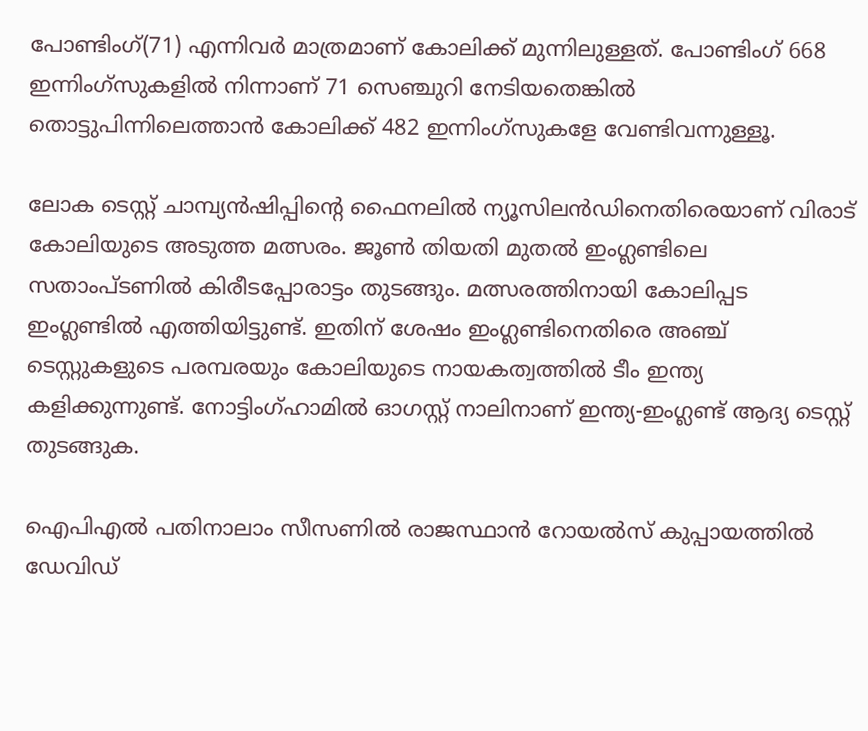പോണ്ടിംഗ്(71) എന്നിവര്‍ മാത്രമാണ് കോലിക്ക് മുന്നിലുള്ളത്. പോണ്ടിംഗ് 668 ഇന്നിംഗ്‌സുകളില്‍ നിന്നാണ് 71 സെഞ്ചുറി നേടിയതെങ്കില്‍ തൊട്ടുപിന്നിലെത്താന്‍ കോലിക്ക് 482 ഇന്നിംഗ്‌സുകളേ വേണ്ടിവന്നുള്ളൂ.

ലോക ടെസ്റ്റ് ചാമ്പ്യന്‍ഷിപ്പിന്‍റെ ഫൈനലില്‍ ന്യൂസിലന്‍ഡിനെതിരെയാണ് വിരാട് കോലിയുടെ അടുത്ത മത്സരം. ജൂണ്‍ തിയതി മുതല്‍ ഇംഗ്ലണ്ടിലെ സതാംപ്‌ടണില്‍ കിരീടപ്പോരാട്ടം തുടങ്ങും. മത്സരത്തിനായി കോലിപ്പട ഇംഗ്ലണ്ടില്‍ എത്തിയിട്ടുണ്ട്. ഇതിന് ശേഷം ഇംഗ്ലണ്ടിനെതിരെ അഞ്ച് ടെസ്റ്റുകളുടെ പരമ്പരയും കോലിയുടെ നായകത്വത്തില്‍ ടീം ഇന്ത്യ കളിക്കുന്നുണ്ട്. നോട്ടിംഗ്ഹാമില്‍ ഓഗസ്റ്റ് നാലിനാണ് ഇന്ത്യ-ഇംഗ്ലണ്ട് ആദ്യ ടെസ്റ്റ് തുടങ്ങുക.

ഐപിഎല്‍ പതിനാലാം സീസണില്‍ രാജസ്ഥാന്‍ റോയല്‍സ് കുപ്പായത്തില്‍ ഡേവിഡ്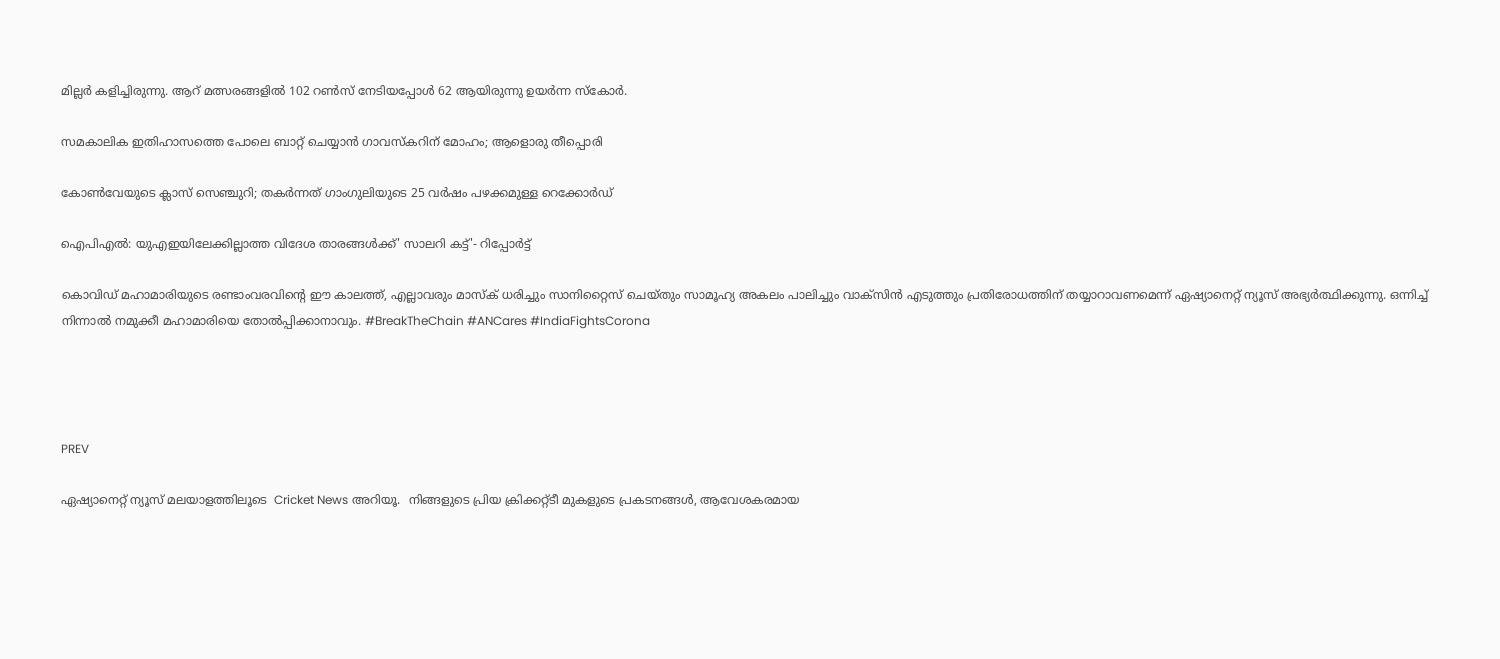മില്ലര്‍ കളിച്ചിരുന്നു. ആറ് മത്സരങ്ങളില്‍ 102 റണ്‍സ് നേടിയപ്പോള്‍ 62 ആയിരുന്നു ഉയര്‍ന്ന സ്‌കോര്‍.

സമകാലിക ഇതിഹാസത്തെ പോലെ ബാറ്റ് ചെയ്യാന്‍ ഗാവസ്‌കറിന് മോഹം; ആളൊരു തീപ്പൊരി

കോണ്‍വേയുടെ ക്ലാസ് സെഞ്ചുറി; തകര്‍ന്നത് ഗാംഗുലിയുടെ 25 വര്‍ഷം പഴക്കമുള്ള റെക്കോര്‍ഡ്

ഐപിഎല്‍: യുഎഇയിലേക്കില്ലാത്ത വിദേശ താരങ്ങള്‍ക്ക്' സാലറി കട്ട്'- റിപ്പോര്‍ട്ട്

കൊവിഡ് മഹാമാരിയുടെ രണ്ടാംവരവിന്റെ ഈ കാലത്ത്, എല്ലാവരും മാസ്‌ക് ധരിച്ചും സാനിറ്റൈസ് ചെയ്തും സാമൂഹ്യ അകലം പാലിച്ചും വാക്‌സിന്‍ എടുത്തും പ്രതിരോധത്തിന് തയ്യാറാവണമെന്ന് ഏഷ്യാനെറ്റ് ന്യൂസ് അഭ്യര്‍ത്ഥിക്കുന്നു. ഒന്നിച്ച് നിന്നാല്‍ നമുക്കീ മഹാമാരിയെ തോല്‍പ്പിക്കാനാവും. #BreakTheChain #ANCares #IndiaFightsCorona




PREV

ഏഷ്യാനെറ്റ് ന്യൂസ് മലയാളത്തിലൂടെ  Cricket News അറിയൂ.  നിങ്ങളുടെ പ്രിയ ക്രിക്കറ്റ്ടീ മുകളുടെ പ്രകടനങ്ങൾ, ആവേശകരമായ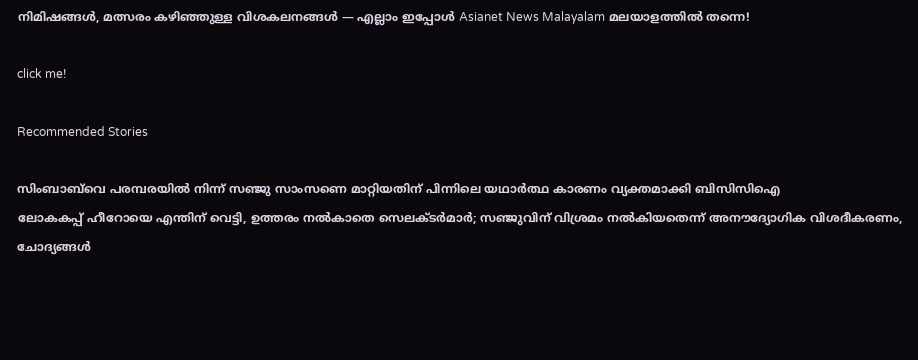നിമിഷങ്ങൾ, മത്സരം കഴിഞ്ഞുള്ള വിശകലനങ്ങൾ — എല്ലാം ഇപ്പോൾ Asianet News Malayalam മലയാളത്തിൽ തന്നെ!

click me!

Recommended Stories

സിംബാബ്‌വെ പരമ്പരയിൽ നിന്ന് സഞ്ജു സാംസണെ മാറ്റിയതിന് പിന്നിലെ യഥാർത്ഥ കാരണം വ്യക്തമാക്കി ബിസിസിഐ
ലോകകപ്പ് ഹീറോയെ എന്തിന് വെട്ടി, ഉത്തരം നൽകാതെ സെലക്ടർമാർ; സഞ്ജുവിന് വിശ്രമം നൽകിയതെന്ന് അനൗദ്യോഗിക വിശദീകരണം, ചോദ്യങ്ങൾ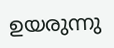ഉയരുന്നു